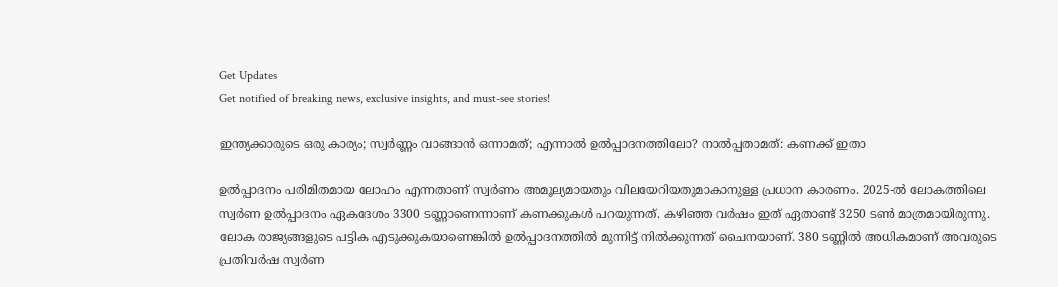Get Updates
Get notified of breaking news, exclusive insights, and must-see stories!

ഇന്ത്യക്കാരുടെ ഒരു കാര്യം; സ്വർണ്ണം വാങ്ങാന്‍ ഒന്നാമത്; എന്നാല്‍ ഉല്‍പ്പാദനത്തിലോ? നാല്‍പ്പതാമത്: കണക്ക് ഇതാ

ഉല്‍പ്പാദനം പരിമിതമായ ലോഹം എന്നതാണ് സ്വർണം അമൂല്യമായതും വിലയേറിയതുമാകാനുള്ള പ്രധാന കാരണം. 2025-ൽ ലോകത്തിലെ സ്വർണ ഉൽപ്പാദനം ഏകദേശം 3300 ടണ്ണാണെന്നാണ് കണക്കുകള്‍ പറയുന്നത്. കഴിഞ്ഞ വർഷം ഇത് ഏതാണ്ട് 3250 ടണ്‍ മാത്രമായിരുന്നു. ലോക രാജ്യങ്ങളുടെ പട്ടിക എടുക്കുകയാണെങ്കില്‍ ഉല്‍പ്പാദനത്തില്‍ മുന്നിട്ട് നില്‍ക്കുന്നത് ചൈനയാണ്. 380 ടണ്ണില്‍ അധികമാണ് അവരുടെ പ്രതിവർഷ സ്വർണ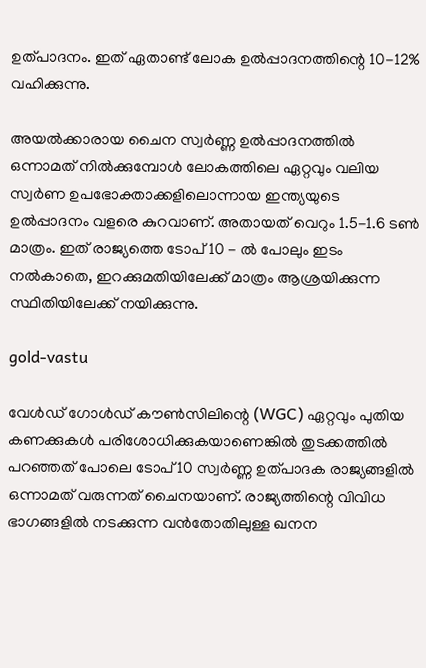ഉത്പാദനം. ഇത് ഏതാണ്ട് ലോക ഉൽപ്പാദനത്തിന്റെ 10-12% വഹിക്കുന്നു.

അയല്‍ക്കാരായ ചൈന സ്വർണ്ണ ഉല്‍പ്പാദനത്തില്‍ ഒന്നാമത് നില്‍ക്കുമ്പോള്‍ ലോകത്തിലെ ഏറ്റവും വലിയ സ്വർണ ഉപഭോക്താക്കളിലൊന്നായ ഇന്ത്യയുടെ ഉൽപ്പാദനം വളരെ കുറവാണ്. അതായത് വെറും 1.5-1.6 ടണ്‍ മാത്രം. ഇത് രാജ്യത്തെ ടോപ് 10 - ൽ പോലും ഇടം നൽകാതെ, ഇറക്കുമതിയിലേക്ക് മാത്രം ആശ്രയിക്കുന്ന സ്ഥിതിയിലേക്ക് നയിക്കുന്നു.

gold-vastu

വേൾഡ് ഗോൾഡ് കൗൺസിലിന്റെ (WGC) ഏറ്റവും പുതിയ കണക്കുകള്‍ പരിശോധിക്കുകയാണെങ്കില്‍ തുടക്കത്തില്‍ പറഞ്ഞത് പോലെ ടോപ് 10 സ്വർണ്ണ ഉത്പാദക രാജ്യങ്ങളില്‍ ഒന്നാമത് വരുന്നത് ചൈനയാണ്. രാജ്യത്തിന്റെ വിവിധ ഭാഗങ്ങളില്‍ നടക്കുന്ന വന്‍തോതിലുള്ള ഖനന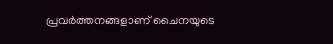പ്രവർത്തനങ്ങളാണ് ചൈനയുടെ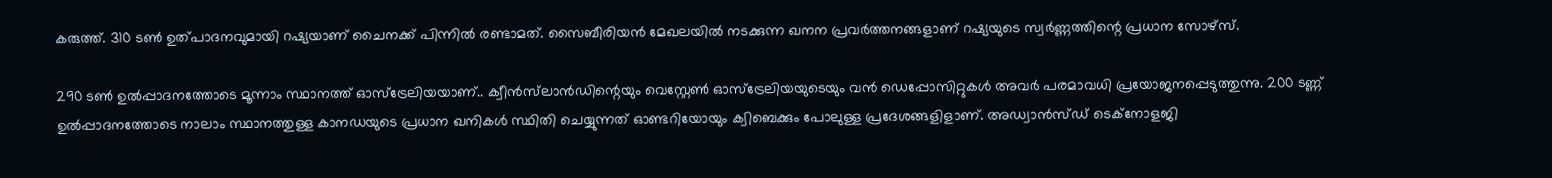കരുത്ത്. 310 ടണ്‍ ഉത്പാദനവുമായി റഷ്യയാണ് ചൈനക്ക് പിന്നില്‍ രണ്ടാമത്. സൈബീരിയന്‍ മേഖലയില്‍ നടക്കുന്ന ഖനന പ്രവർത്തനങ്ങളാണ് റഷ്യയുടെ സ്വർണ്ണത്തിന്റെ പ്രധാന സോഴ്സ്.

290 ടണ്‍ ഉൽപ്പാദനത്തോടെ മൂന്നാം സ്ഥാനത്ത് ഓസ്ട്രേലിയയാണ്.. ക്വീൻസ്‌ലാൻഡിന്റെയും വെസ്റ്റേൺ ഓസ്ട്രേലിയയുടെയും വൻ ഡെപ്പോസിറ്റുകൾ അവർ പരമാവധി പ്രയോജനപ്പെടുത്തുന്നു. 200 ടണ്ണ് ഉൽപ്പാദനത്തോടെ നാലാം സ്ഥാനത്തുള്ള കാനഡയുടെ പ്രധാന ഖനികള്‍ സ്ഥിതി ചെയ്യുന്നത് ഓണ്ടറിയോയും ക്വിബെക്കും പോലുള്ള പ്രദേശങ്ങളിളാണ്. അഡ്വാൻസ്ഡ് ടെക്നോളജി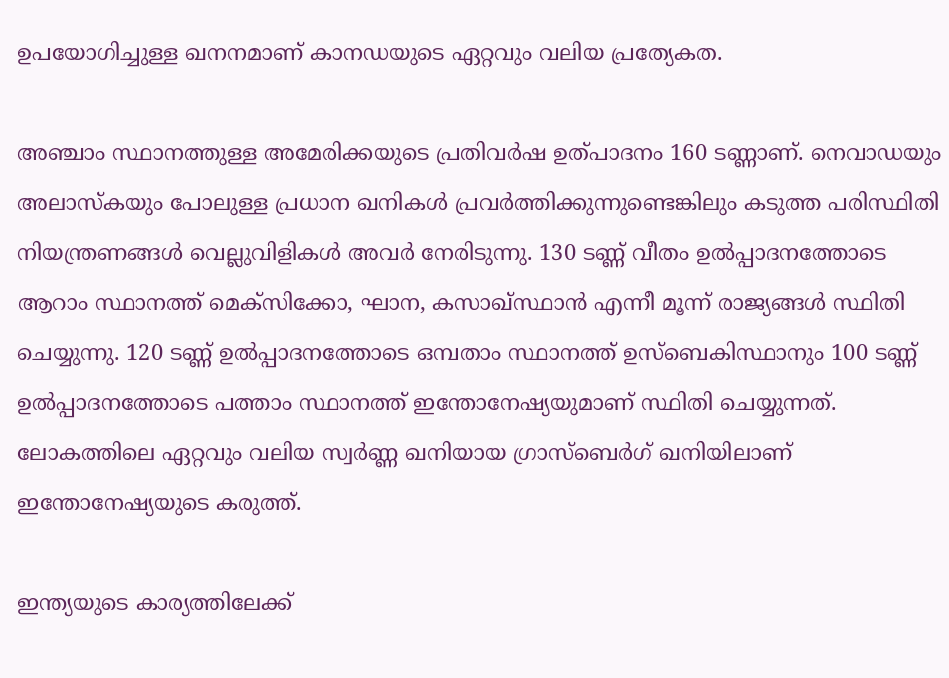ഉപയോഗിച്ചുള്ള ഖനനമാണ് കാനഡയുടെ ഏറ്റവും വലിയ പ്രത്യേകത.

അഞ്ചാം സ്ഥാനത്തുള്ള അമേരിക്കയുടെ പ്രതിവർഷ ഉത്പാദനം 160 ടണ്ണാണ്. നെവാഡയും അലാസ്കയും പോലുള്ള പ്രധാന ഖനികള്‍ പ്രവർത്തിക്കുന്നുണ്ടെങ്കിലും കടുത്ത പരിസ്ഥിതി നിയന്ത്രണങ്ങൾ വെല്ലുവിളികള്‍ അവർ നേരിടുന്നു. 130 ടണ്ണ് വീതം ഉൽപ്പാദനത്തോടെ ആറാം സ്ഥാനത്ത് മെക്സിക്കോ, ഘാന, കസാഖ്സ്ഥാൻ എന്നീ മൂന്ന് രാജ്യങ്ങള്‍ സ്ഥിതി ചെയ്യുന്നു. 120 ടണ്ണ് ഉൽപ്പാദനത്തോടെ ഒമ്പതാം സ്ഥാനത്ത് ഉസ്ബെകിസ്ഥാനും 100 ടണ്ണ് ഉൽപ്പാദനത്തോടെ പത്താം സ്ഥാനത്ത് ഇന്തോനേഷ്യയുമാണ് സ്ഥിതി ചെയ്യുന്നത്. ലോകത്തിലെ ഏറ്റവും വലിയ സ്വർണ്ണ ഖനിയായ ഗ്രാസ്ബെർഗ് ഖനിയിലാണ് ഇന്തോനേഷ്യയുടെ കരുത്ത്.

ഇന്ത്യയുടെ കാര്യത്തിലേക്ക്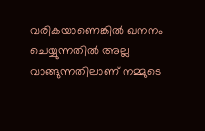വരികയാണെങ്കില്‍ ഖനനം ചെയ്യുന്നതില്‍ അല്ല വാങ്ങുന്നതിലാണ് നമ്മുടെ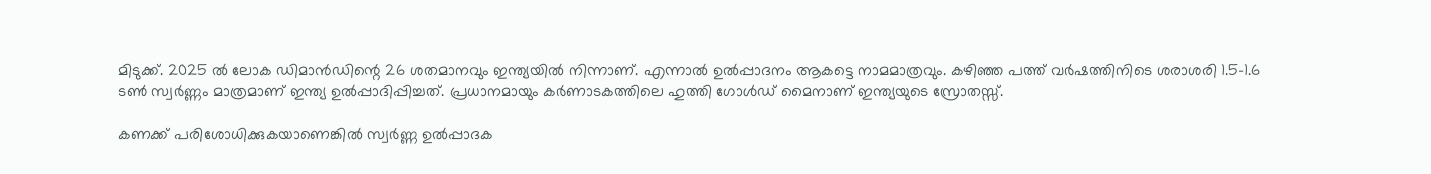മിടുക്ക്. 2025 ല്‍ ലോക ഡിമാന്‍ഡിന്റെ 26 ശതമാനവും ഇന്ത്യയില്‍ നിന്നാണ്. എന്നാല്‍ ഉല്‍പ്പാദനം ആകട്ടെ നാമമാത്രവും. കഴിഞ്ഞ പത്ത് വർഷത്തിനിടെ ശരാശരി 1.5-1.6 ടണ്‍ സ്വർണ്ണം മാത്രമാണ് ഇന്ത്യ ഉൽപ്പാദിപ്പിച്ചത്. പ്രധാനമായും കർണാടകത്തിലെ ഹുത്തി ഗോൾഡ് മൈനാണ് ഇന്ത്യയുടെ സ്രോതസ്സ്.

കണക്ക് പരിശോധിക്കുകയാണെങ്കില്‍ സ്വർണ്ണ ഉല്‍പ്പാദക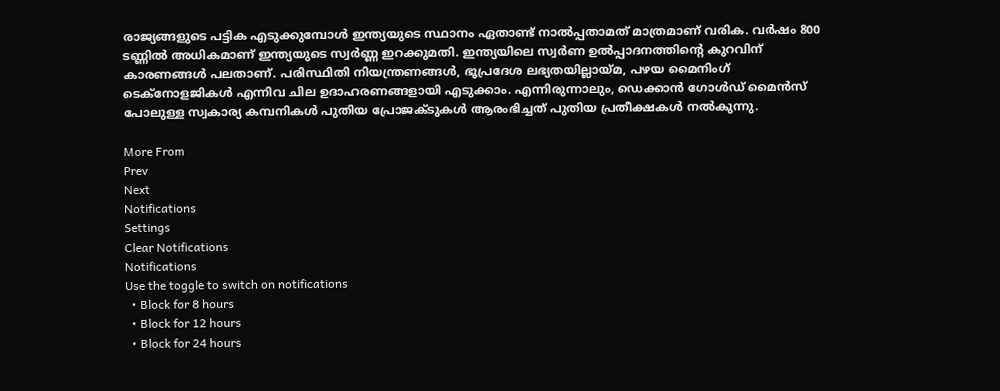രാജ്യങ്ങളുടെ പട്ടിക എടുക്കുമ്പോള്‍ ഇന്ത്യയുടെ സ്ഥാനം ഏതാണ്ട് നാല്‍പ്പതാമത് മാത്രമാണ് വരിക. വർഷം 800 ടണ്ണില്‍ അധികമാണ് ഇന്ത്യയുടെ സ്വർണ്ണ ഇറക്കുമതി. ഇന്ത്യയിലെ സ്വർണ ഉൽപ്പാദനത്തിന്റെ കുറവിന് കാരണങ്ങൾ പലതാണ്. പരിസ്ഥിതി നിയന്ത്രണങ്ങൾ, ഭൂപ്രദേശ ലഭ്യതയില്ലായ്മ, പഴയ മൈനിംഗ് ടെക്നോളജികൾ എന്നിവ ചില ഉദാഹരണങ്ങളായി എടുക്കാം. എന്നിരുന്നാലും, ഡെക്കാൻ ഗോൾഡ് മൈൻസ് പോലുള്ള സ്വകാര്യ കമ്പനികൾ പുതിയ പ്രോജക്ടുകൾ ആരംഭിച്ചത് പുതിയ പ്രതീക്ഷകള്‍ നല്‍കുന്നു.

More From
Prev
Next
Notifications
Settings
Clear Notifications
Notifications
Use the toggle to switch on notifications
  • Block for 8 hours
  • Block for 12 hours
  • Block for 24 hours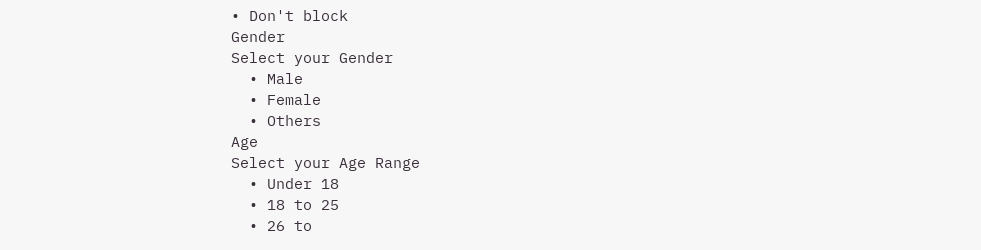• Don't block
Gender
Select your Gender
  • Male
  • Female
  • Others
Age
Select your Age Range
  • Under 18
  • 18 to 25
  • 26 to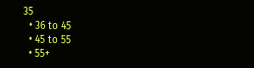35
  • 36 to 45
  • 45 to 55
  • 55+